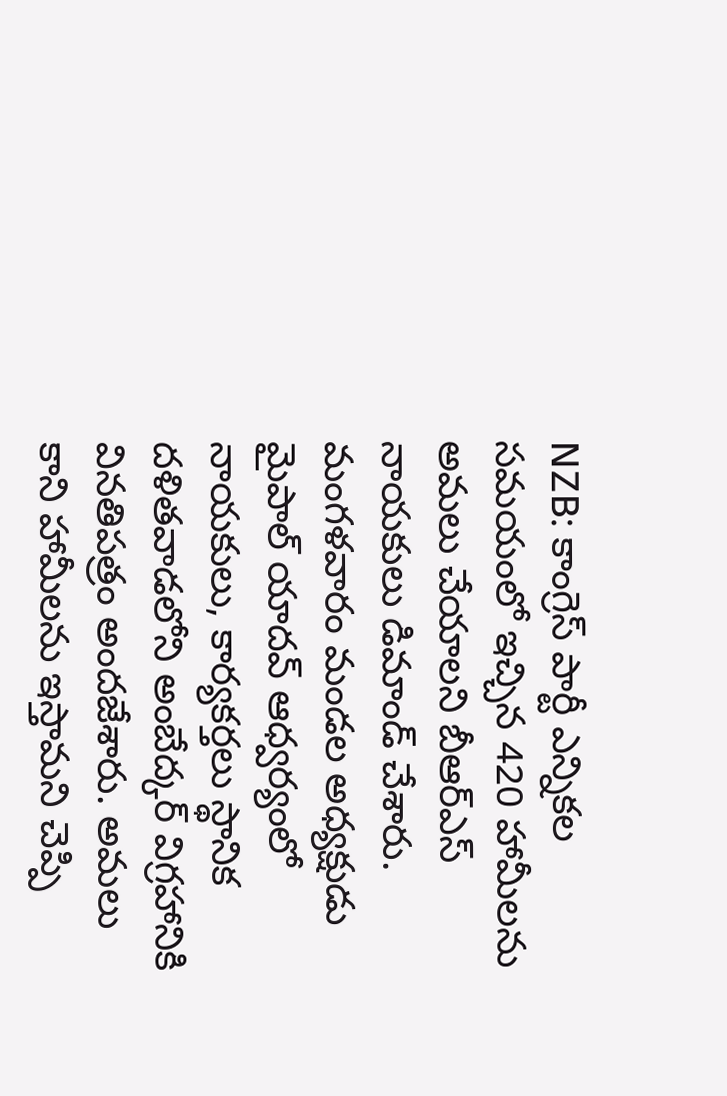NZB: కాంగ్రెస్ పార్టీ ఎన్నికల సమయంలో ఇచ్చిన 420 హామీలను అమలు చేయాలని బీఆర్ఎస్ నాయకులు డిమాండ్ చేశారు. మంగళవారం మండల అధ్యక్షుడు మైపాల్ యాదవ్ ఆధ్వర్యంలో నాయకులు, కార్యకర్తలు స్థానిక దళితవాడలోని అంబేద్కర్ విగ్రహానికి వినతిపత్రం అందజేశారు. అమలు కాని హామీలను ఇస్తామని చెప్పి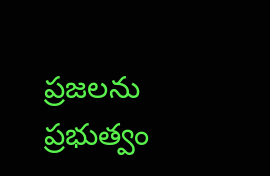ప్రజలను ప్రభుత్వం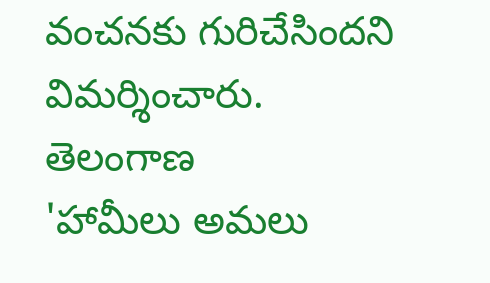వంచనకు గురిచేసిందని విమర్శించారు.
తెలంగాణ
'హామీలు అమలు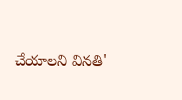చేయాలని వినతి'